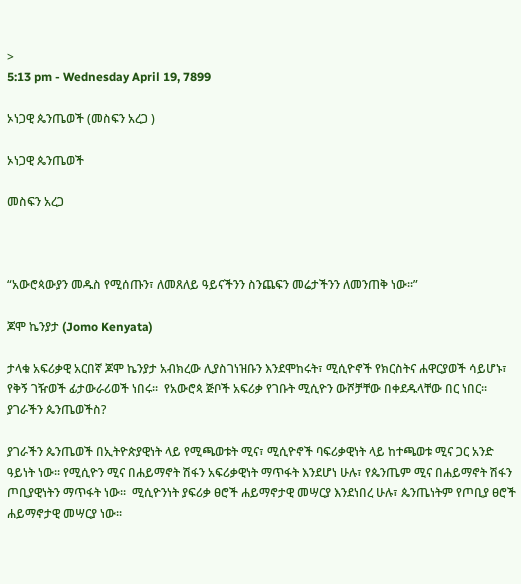>
5:13 pm - Wednesday April 19, 7899

ኦነጋዊ ጴንጤወች (መስፍን አረጋ )

ኦነጋዊ ጴንጤወች

መስፍን አረጋ



“አውሮጳውያን መዱስ የሚሰጡን፣ ለመጸለይ ዓይናችንን ስንጨፍን መሬታችንን ለመንጠቅ ነው፡፡”

ጆሞ ኬንያታ (Jomo Kenyata)

ታላቁ አፍሪቃዊ አርበኛ ጆሞ ኬንያታ አብክረው ሊያስገነዝቡን እንደሞከሩት፣ ሚሲዮኖች የክርስትና ሐዋርያወች ሳይሆኑ፣ የቅኝ ገዥወች ፊታውራሪወች ነበሩ፡፡  የአውሮጳ ጅቦች አፍሪቃ የገቡት ሚሲዮን ውሾቻቸው በቀደዱላቸው በር ነበር፡፡  ያገራችን ጴንጤወችስ?

ያገራችን ጴንጤወች በኢትዮጵያዊነት ላይ የሚጫወቱት ሚና፣ ሚሲዮኖች ባፍሪቃዊነት ላይ ከተጫወቱ ሚና ጋር አንድ ዓይነት ነው፡፡ የሚሲዮን ሚና በሐይማኖት ሽፋን አፍሪቃዊነት ማጥፋት እንደሆነ ሁሉ፣ የጴንጤም ሚና በሐይማኖት ሽፋን ጦቢያዊነትን ማጥፋት ነው፡፡  ሚሲዮንነት ያፍሪቃ ፀሮች ሐይማኖታዊ መሣርያ እንደነበረ ሁሉ፣ ጴንጤነትም የጦቢያ ፀሮች ሐይማኖታዊ መሣርያ ነው፡፡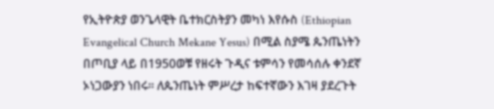የኢትዮጵያ ወንጌላዊት ቤተክርስትያን መካነ እየሱስ (Ethiopian Evangelical Church Mekane Yesus) በሚል ስያሜ ጴንጤነትን በጦቢያ ላይ በ1950ወቹ የዘሩት ጉዲና ቱምሳን የመሳሰሉ ቀንደኛ ኦነጋውያን ነበሩ፡፡ ለጴንጤነት ምሥረታ ከፍተኛውን እገዛ ያደረጉት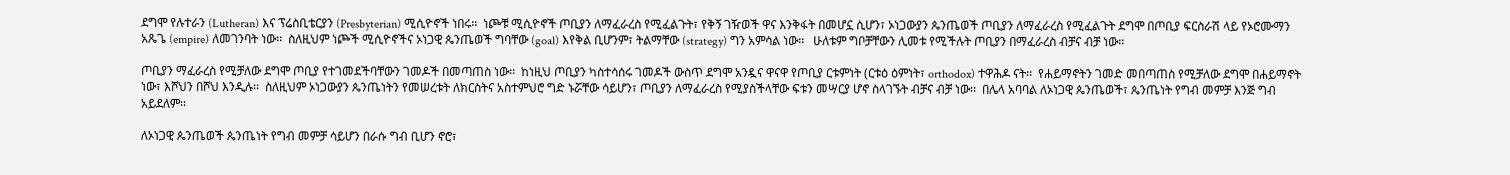ደግሞ የሉተራን (Lutheran) እና ፕሬስቢቴርያን (Presbyterian) ሚሲዮኖች ነበሩ፡፡  ነጮቹ ሚሲዮኖች ጦቢያን ለማፈራረስ የሚፈልጉት፣ የቅኝ ገዥወች ዋና እንቅፋት በመሆኗ ሲሆን፣ ኦነጋውያን ጴንጤወች ጦቢያን ለማፈራረስ የሚፈልጉት ደግሞ በጦቢያ ፍርስራሽ ላይ የኦሮሙማን አጼጌ (empire) ለመገንባት ነው፡፡  ስለዚህም ነጮች ሚሲዮኖችና ኦነጋዊ ጴንጤወች ግባቸው (goal) እየቅል ቢሆንም፣ ትልማቸው (strategy) ግን አምሳል ነው፡፡   ሁለቱም ግቦቻቸውን ሊመቱ የሚችሉት ጦቢያን በማፈራረስ ብቻና ብቻ ነው፡፡

ጦቢያን ማፈራረስ የሚቻለው ደግሞ ጦቢያ የተገመደችባቸውን ገመዶች በመጣጠስ ነው፡፡  ከነዚህ ጦቢያን ካስተሳሰሩ ገመዶች ውስጥ ደግሞ አንዷና ዋናዋ የጦቢያ ርቱምነት (ርቱዕ ዕምነት፣ orthodox) ተዋሕዶ ናት፡፡  የሐይማኖትን ገመድ መበጣጠስ የሚቻለው ደግሞ በሐይማኖት ነው፣ እሾህን በሾህ እንዲሉ፡፡  ስለዚህም ኦነጋውያን ጴንጤነትን የመሠረቱት ለክርስትና አስተምህሮ ግድ ኑሯቸው ሳይሆን፣ ጦቢያን ለማፈራረስ የሚያስችላቸው ፍቱን መሣርያ ሆኖ ስላገኙት ብቻና ብቻ ነው፡፡  በሌላ አባባል ለኦነጋዊ ጴንጤወች፣ ጴንጤነት የግብ መምቻ እንጅ ግብ አይደለም፡፡

ለኦነጋዊ ጴንጤወች ጴንጤነት የግብ መምቻ ሳይሆን በራሱ ግብ ቢሆን ኖሮ፣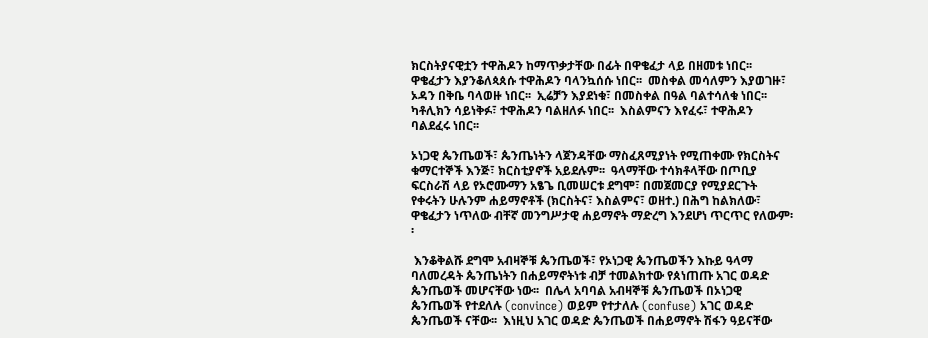ክርስትያናዊቷን ተዋሕዶን ከማጥቃታቸው በፊት በዋቄፈታ ላይ በዘመቱ ነበር፡፡  ዋቄፈታን እያንቆለጳጰሱ ተዋሕዶን ባላንኳሰሱ ነበር፡፡  መስቀል መሳለምን እያወገዙ፣ ኦዳን በቅቤ ባላወዙ ነበር፡፡  ኢሬቻን እያደነቁ፣ በመስቀል በዓል ባልተሳለቁ ነበር፡፡  ካቶሊክን ሳይነቅፉ፣ ተዋሕዶን ባልዘለፉ ነበር፡፡  እስልምናን እየፈሩ፣ ተዋሕዶን ባልደፈሩ ነበር፡፡

ኦነጋዊ ጴንጤወች፣ ጴንጤነትን ላጀንዳቸው ማስፈጸሚያነት የሚጠቀሙ የክርስትና ቁማርተኞች እንጅ፣ ክርስቲያኖች አይደሉም፡፡  ዓላማቸው ተሳክቶላቸው በጦቢያ ፍርስራሽ ላይ የኦሮሙማን አፄጌ ቢመሠርቱ ደግሞ፣ በመጀመርያ የሚያደርጉት የቀሩትን ሁሉንም ሐይማኖቶች (ክርስትና፣ እስልምና፣ ወዘተ.) በሕግ ከልክለው፣ ዋቄፈታን ነጥለው ብቸኛ መንግሥታዊ ሐይማኖት ማድረግ እንደሆነ ጥርጥር የለውም፡፡

 እንቆቅልሹ ደግሞ አብዛኞቹ ጴንጤወች፣ የኦነጋዊ ጴንጤወችን እኩይ ዓላማ ባለመረዳት ጴንጤነትን በሐይማኖትነቱ ብቻ ተመልክተው የጰነጠጡ አገር ወዳድ ጴንጤወች መሆናቸው ነው፡፡  በሌላ አባባል አብዛኞቹ ጴንጤወች በኦነጋዊ ጴንጤወች የተደለሉ (convince) ወይም የተታለሉ (confuse) አገር ወዳድ ጴንጤወች ናቸው፡፡  እነዚህ አገር ወዳድ ጴንጤወች በሐይማኖት ሽፋን ዓይናቸው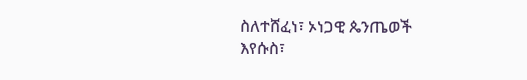ስለተሸፈነ፣ ኦነጋዊ ጴንጤወች እየሱስ፣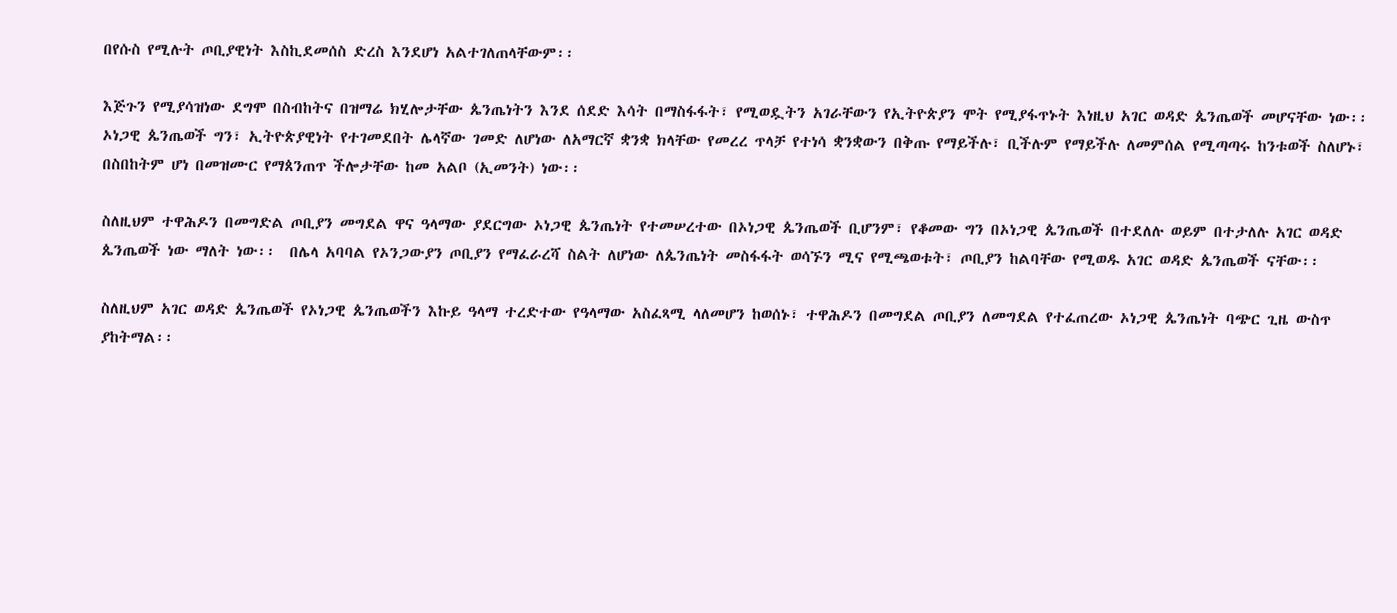በየሱስ የሚሉት ጦቢያዊነት እስኪደመሰስ ድረስ እንደሆነ አልተገለጠላቸውም፡፡

እጅጉን የሚያሳዝነው ደግሞ በስብከትና በዝማሬ ክሂሎታቸው ጴንጤነትን እንደ ሰደድ እሳት በማስፋፋት፣ የሚወዷትን አገራቸውን የኢትዮጵያን ሞት የሚያፋጥኑት እነዚህ አገር ወዳድ ጴንጤወች መሆናቸው ነው፡፡  ኦነጋዊ ጴንጤወች ግን፣ ኢትዮጵያዊነት የተገመደበት ሌላኛው ገመድ ለሆነው ለአማርኛ ቋንቋ ክላቸው የመረረ ጥላቻ የተነሳ ቋንቋውን በቅጡ የማይችሉ፣ ቢችሉም የማይችሉ ለመምሰል የሚጣጣሩ ከንቱወች ስለሆኑ፣ በስበከትም ሆነ በመዝሙር የማጰንጠጥ ችሎታቸው ከመ አልቦ (ኢመንት) ነው፡፡

ስለዚህም ተዋሕዶን በመግድል ጦቢያን መግደል ዋና ዓላማው ያደርግው ኦነጋዊ ጴንጤነት የተመሠረተው በኦነጋዊ ጴንጤወች ቢሆንም፣ የቆመው ግን በኦነጋዊ ጴንጤወች በተደለሉ ወይም በተታለሉ አገር ወዳድ ጴንጤወች ነው ማለት ነው፡፡  በሌላ አባባል የኦንጋውያን ጦቢያን የማፈራረሻ ስልት ለሆነው ለጴንጤነት መስፋፋት ወሳኙን ሚና የሚጫወቱት፣ ጦቢያን ከልባቸው የሚወዱ አገር ወዳድ ጴንጤወች ናቸው፡፡

ስለዚህም አገር ወዳድ ጴንጤወች የኦነጋዊ ጴንጤወችን እኩይ ዓላማ ተረድተው የዓላማው አስፈጻሚ ላለመሆን ከወሰኑ፣ ተዋሕዶን በመግደል ጦቢያን ለመግደል የተፈጠረው ኦነጋዊ ጴንጤነት ባጭር ጊዜ ውስጥ ያከትማል፡፡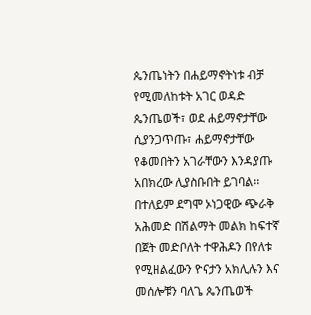ጴንጤነትን በሐይማኖትነቱ ብቻ የሚመለከቱት አገር ወዳድ ጴንጤወች፣ ወደ ሐይማኖታቸው ሲያንጋጥጡ፣ ሐይማኖታቸው የቆመበትን አገራቸውን እንዳያጡ አበክረው ሊያስቡበት ይገባል፡፡  በተለይም ደግሞ ኦነጋዊው ጭራቅ አሕመድ በሽልማት መልክ ከፍተኛ በጀት መድቦለት ተዋሕዶን በየለቱ የሚዘልፈውን ዮናታን አክሊሉን እና መሰሎቹን ባለጌ ጴንጤወች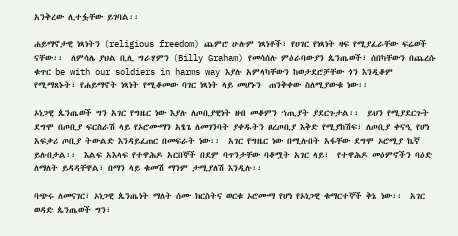አንቅረው ሊተፏቸው ይገባል፡፡

ሐይማኖታዊ ነጻነትን (religious freedom) ጨምሮ ሁሉም ነጻነቶች፣ የሀገር የነጻነት ዛፍ የሚያፈራቸው ፍሬወች ናቸው፡፡  ለምሳሌ ያህል ቢሊ ግራሃምን (Billy Graham) የመሳሰሉ ምዕራባውያን ጴንጤወች፣ ሰበካቸውን በጨረሱ ቁጥር be with our soldiers in harms way እያሉ አምላካቸውን ከወታደሮቻቸው ጎን እንዲቆም የሚማጸኑት፣ የሐይማኖት ነጻነት የሚቆመው ባገር ነጻነት ላይ መሆኑን  ጠንቅቀው ስለሚያውቁ ነው፡፡

ኦነጋዊ ጴንጤወች ግን አገር የግዜር ነው እያሉ ለጦቢያዊነት ዘብ መቆምን ኀጢያት ያደርጉታል፡፡  ይህን የሚያደርጉት ደግሞ በጦቢያ ፍርስራሽ ላይ የኦሮሙማን አፄጌ ለመገንባት ያቀዱትን ፀረጦቢያ እቅድ የሚያከሽፍ፣ ለጦቢያ ቀናዒ የሆነ አፍቃሪ ጦቢያ ትውልድ እንዳይፈጠር በመፍራት ነው፡፡  አገር የግዜር ነው በሚሉበት አፋቸው ደግሞ ኦሮሚያ ኬኛ ይሉበታል፡፡  እልፍ አእላፍ የተዋሕዶ አርበኞች በደም ባጥንታቸው ባቆሟት አገር ላይ፣  የተዋሕዶ መዕምኖችን ባዕድ ለማለት ይዳዳቸዋል፣ በማን ላይ ቁመሽ ማንም ታሚያለሽ እንዲሉ፡፡

ባጭሩ ለመናገር፣ ኦነጋዊ ጴንጤነት ማለት ሰሙ ክርስትና ወርቁ ኦሮሙማ የሆነ የኦነጋዊ ቁማርተኞች ቅኔ ነው፡፡  አገር ወዳድ ጴንጤወች ግን፣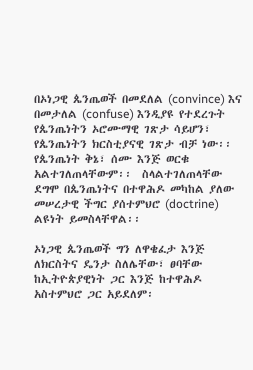በኦነጋዊ ጴንጤወች በመደለል (convince) እና በመታለል (confuse) እንዲያዩ የተደረጉት የጴንጤነትን ኦሮሙማዊ ገጽታ ሳይሆን፣ የጴንጤነትን ክርስቲያናዊ ገጽታ ብቻ ነው፡፡  የጴንጤነት ቅኔ፣ ሰሙ እንጅ ወርቁ አልተገለጠላቸውም፡፡  ስላልተገለጠላቸው ደግሞ በጴንጤነትና በተዋሕዶ መካከል ያለው መሠረታዊ ችግር ያሰተምህሮ (doctrine) ልዩነት ይመስላቸዋል፡፡

ኦነጋዊ ጴንጤወች ግን ለዋቄፈታ እንጅ ለክርስትና ዴንታ ስለሌቸው፣ ፀባቸው ከኢትዮጵያዊነት ጋር እንጅ ከተዋሕዶ አስተምህሮ ጋር አይደለም፡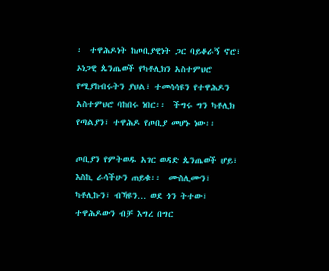፡  ተዋሕዶነት ከጦቢያዊነት ጋር ባይቆራኝ ኖሮ፣ ኦነጋዊ ጴንጤወች የካቶሊክን አስተምህሮ የሚያከብሩትን ያህል፣ ተመሳሳዩን የተዋሕዶን አስተምህሮ ባከበሩ ነበር፡፡  ችግሩ ግን ካቶሊክ የጣልያን፣ ተዋሕዶ የጦቢያ መሆኑ ነው፡፡

ጦቢያን የምትወዱ አገር ወዳድ ጴንጤወች ሆይ፣ እስኪ ራሳችሁን ጠይቁ፡፡  ሙስሊሙን፣ ካቶሊኩን፣ ብኻዩን… ወደ ጎን ትተው፣ ተዋሕዶውን ብቻ እግረ በግር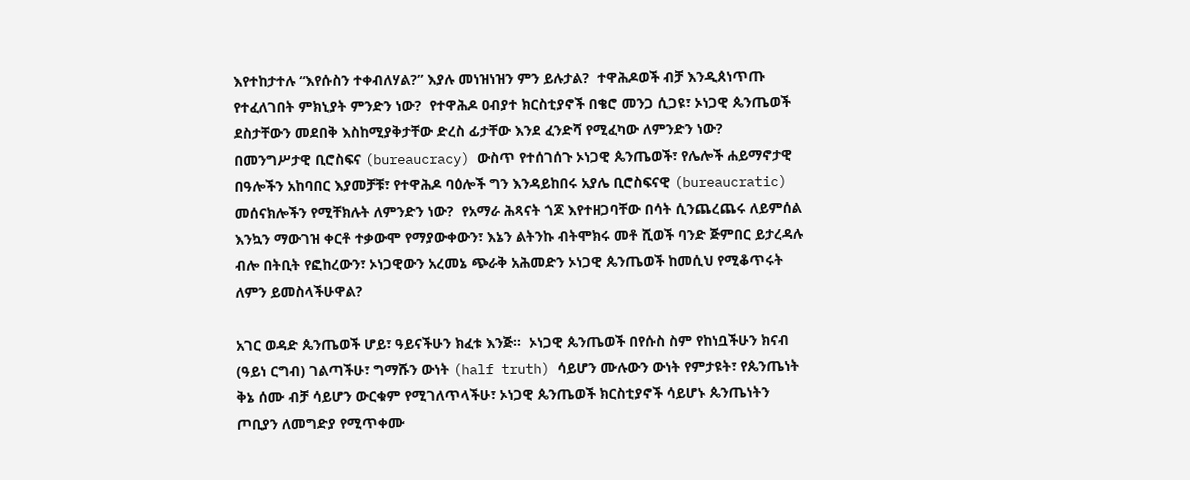እየተከታተሉ “እየሱስን ተቀብለሃል?” እያሉ መነዝነዝን ምን ይሉታል?  ተዋሕዶወች ብቻ እንዲጰነጥጡ የተፈለገበት ምክኒያት ምንድን ነው?  የተዋሕዶ ዐብያተ ክርስቲያኖች በቄሮ መንጋ ሲጋዩ፣ ኦነጋዊ ጴንጤወች ደስታቸውን መደበቅ እስከሚያቅታቸው ድረስ ፊታቸው እንደ ፈንድሻ የሚፈካው ለምንድን ነው?  በመንግሥታዊ ቢሮስፍና (bureaucracy) ውስጥ የተሰገሰጉ ኦነጋዊ ጴንጤወች፣ የሌሎች ሐይማኖታዊ በዓሎችን አከባበር እያመቻቹ፣ የተዋሕዶ ባዕሎች ግን እንዳይከበሩ አያሌ ቢሮስፍናዊ (bureaucratic) መሰናክሎችን የሚቸክሉት ለምንድን ነው?  የአማራ ሕጻናት ጎጆ እየተዘጋባቸው በሳት ሲንጨረጨሩ ለይምሰል እንኳን ማውገዝ ቀርቶ ተቃውሞ የማያውቀውን፣ እኔን ልትንኩ ብትሞክሩ መቶ ሺወች ባንድ ጅምበር ይታረዳሉ ብሎ በትቢት የፎከረውን፣ ኦነጋዊውን አረመኔ ጭራቅ አሕመድን ኦነጋዊ ጴንጤወች ከመሲህ የሚቆጥሩት ለምን ይመስላችሁዋል?

አገር ወዳድ ጴንጤወች ሆይ፣ ዓይናችሁን ክፈቱ እንጅ፡፡  ኦነጋዊ ጴንጤወች በየሱስ ስም የከነቧችሁን ክናብ (ዓይነ ርግብ) ገልጣችሁ፣ ግማሹን ውነት (half truth) ሳይሆን ሙሉውን ውነት የምታዩት፣ የጴንጤነት ቅኔ ሰሙ ብቻ ሳይሆን ውርቁም የሚገለጥላችሁ፣ ኦነጋዊ ጴንጤወች ክርስቲያኖች ሳይሆኑ ጴንጤነትን ጦቢያን ለመግድያ የሚጥቀሙ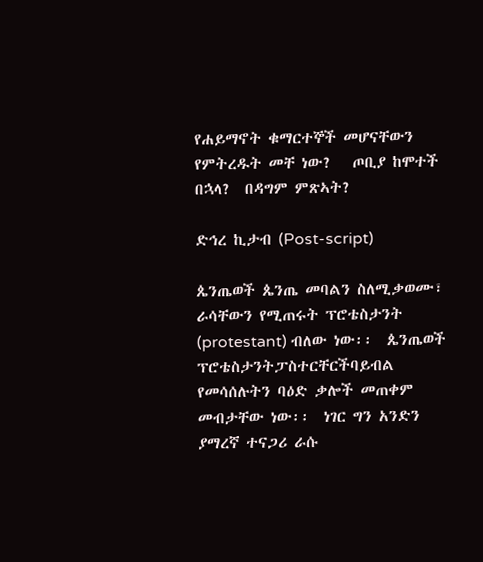የሐይማኖት ቁማርተኞች መሆናቸውን የምትረዱት መቸ ነው?   ጦቢያ ከሞተች በኋላ?  በዳግም ምጽኣት?

ድኅረ ኪታብ (Post-script)

ጴንጤወች ጴንጤ መባልን ስለሚቃወሙ፣ ራሳቸውን የሚጠሩት ፕሮቴስታንት (protestant) ብለው ነው፡፡  ጴንጤወች ፕሮቴስታንትፓስተርቸርችባይብል የመሳሰሉትን ባዕድ ቃሎች መጠቀም መብታቸው ነው፡፡  ነገር ግን አንድን ያማረኛ ተናጋሪ ራሱ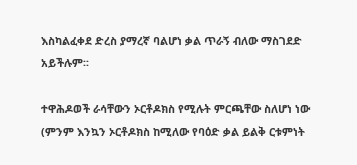እስካልፈቀደ ድረስ ያማረኛ ባልሆነ ቃል ጥራኝ ብለው ማስገደድ አይችሉም፡፡

ተዋሕዶወች ራሳቸውን ኦርቶዶክስ የሚሉት ምርጫቸው ስለሆነ ነው (ምንም እንኳን ኦርቶዶክስ ከሚለው የባዕድ ቃል ይልቅ ርቱምነት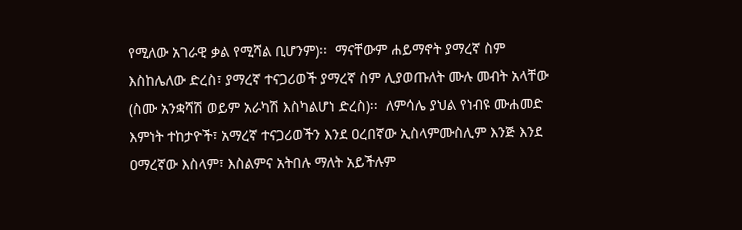የሚለው አገራዊ ቃል የሚሻል ቢሆንም)፡፡  ማናቸውም ሐይማኖት ያማረኛ ስም እስከሌለው ድረስ፣ ያማረኛ ተናጋሪወች ያማረኛ ስም ሊያወጡለት ሙሉ መብት አላቸው (ስሙ አንቋሻሽ ወይም አራካሽ እስካልሆነ ድረስ)፡፡  ለምሳሌ ያህል የነብዩ ሙሐመድ እምነት ተከታዮች፣ አማረኛ ተናጋሪወችን እንደ ዐረበኛው ኢስላምሙስሊም እንጅ እንደ ዐማረኛው እስላም፣ እስልምና አትበሉ ማለት አይችሉም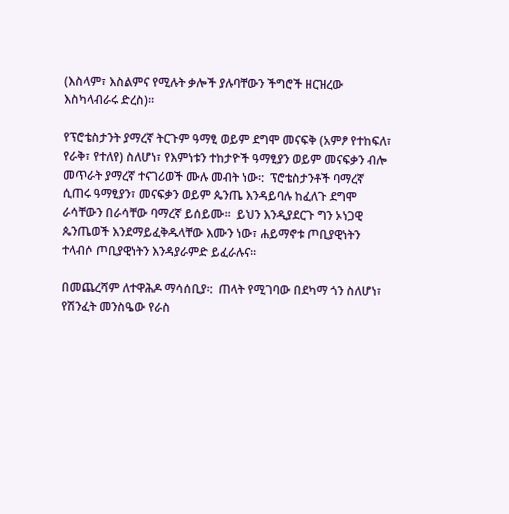(እስላም፣ እስልምና የሚሉት ቃሎች ያሉባቸውን ችግሮች ዘርዝረው እስካላብራሩ ድረስ)፡፡

የፕሮቴስታንት ያማረኛ ትርጉም ዓማፂ ወይም ደግሞ መናፍቅ (አምፆ የተከፍለ፣ የራቅ፣ የተለየ) ስለሆነ፣ የእምነቱን ተከታዮች ዓማፂያን ወይም መናፍቃን ብሎ መጥራት ያማረኛ ተናገሪወች ሙሉ መብት ነው፡:  ፕሮቴስታንቶች ባማረኛ ሲጠሩ ዓማፂያን፣ መናፍቃን ወይም ጴንጤ እንዳይባሉ ከፈለጉ ደግሞ ራሳቸውን በራሳቸው ባማረኛ ይሰይሙ፡፡  ይህን እንዲያደርጉ ግን ኦነጋዊ ጴንጤወች እንደማይፈቅዱላቸው እሙን ነው፣ ሐይማኖቱ ጦቢያዊነትን ተላብሶ ጦቢያዊነትን እንዳያራምድ ይፈራሉና፡፡

በመጨረሻም ለተዋሕዶ ማሳሰቢያ፡:  ጠላት የሚገባው በደካማ ጎን ስለሆነ፣ የሽንፈት መንስዔው የራስ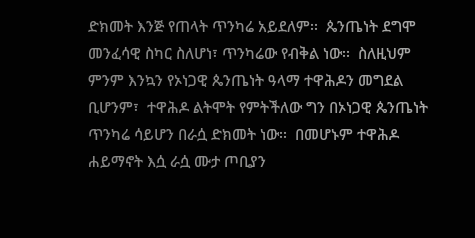ድክመት እንጅ የጠላት ጥንካሬ አይደለም፡፡  ጴንጤነት ደግሞ መንፈሳዊ ስካር ስለሆነ፣ ጥንካሬው የብቅል ነው፡፡  ስለዚህም ምንም እንኳን የኦነጋዊ ጴንጤነት ዓላማ ተዋሕዶን መግደል ቢሆንም፣  ተዋሕዶ ልትሞት የምትችለው ግን በኦነጋዊ ጴንጤነት ጥንካሬ ሳይሆን በራሷ ድክመት ነው፡፡  በመሆኑም ተዋሕዶ ሐይማኖት እሷ ራሷ ሙታ ጦቢያን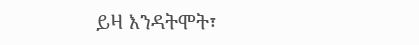ይዛ እንዳትሞት፣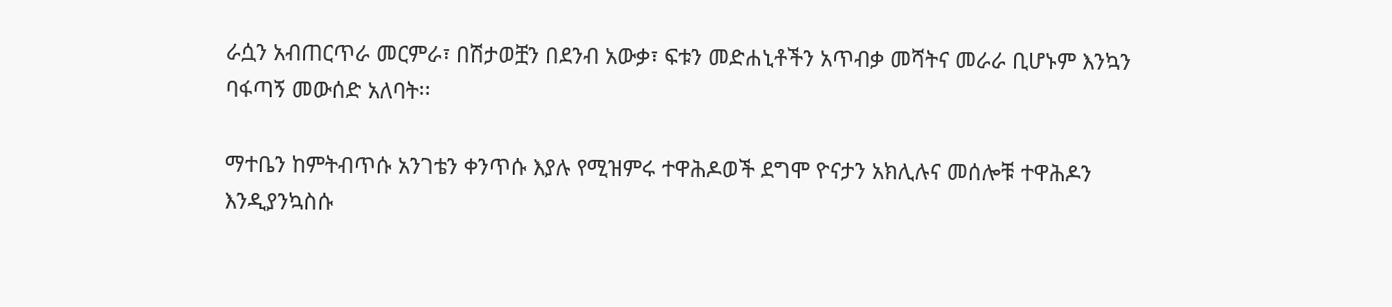ራሷን አብጠርጥራ መርምራ፣ በሽታወቿን በደንብ አውቃ፣ ፍቱን መድሐኒቶችን አጥብቃ መሻትና መራራ ቢሆኑም እንኳን ባፋጣኝ መውሰድ አለባት፡፡

ማተቤን ከምትብጥሱ አንገቴን ቀንጥሱ እያሉ የሚዝምሩ ተዋሕዶወች ደግሞ ዮናታን አክሊሉና መሰሎቹ ተዋሕዶን እንዲያንኳስሱ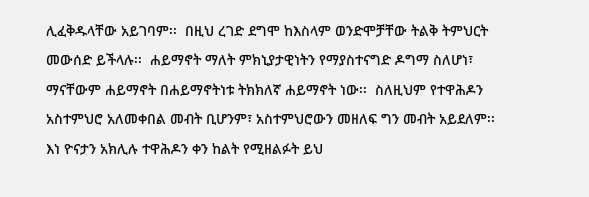ሊፈቅዱላቸው አይገባም፡፡  በዚህ ረገድ ደግሞ ከእስላም ወንድሞቻቸው ትልቅ ትምህርት መውሰድ ይችላሉ፡፡  ሐይማኖት ማለት ምክኒያታዊነትን የማያስተናግድ ዶግማ ስለሆነ፣ ማናቸውም ሐይማኖት በሐይማኖትነቱ ትክክለኛ ሐይማኖት ነው፡፡  ስለዚህም የተዋሕዶን አስተምህሮ አለመቀበል መብት ቢሆንም፣ አስተምህሮውን መዘለፍ ግን መብት አይደለም፡፡  እነ ዮናታን አክሊሉ ተዋሕዶን ቀን ከልት የሚዘልፉት ይህ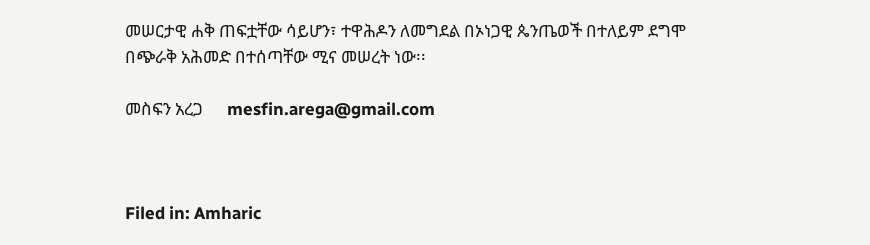መሠርታዊ ሐቅ ጠፍቷቸው ሳይሆን፣ ተዋሕዶን ለመግደል በኦነጋዊ ጴንጤወች በተለይም ደግሞ በጭራቅ አሕመድ በተሰጣቸው ሚና መሠረት ነው፡፡

መስፍን አረጋ      mesfin.arega@gmail.com



Filed in: Amharic